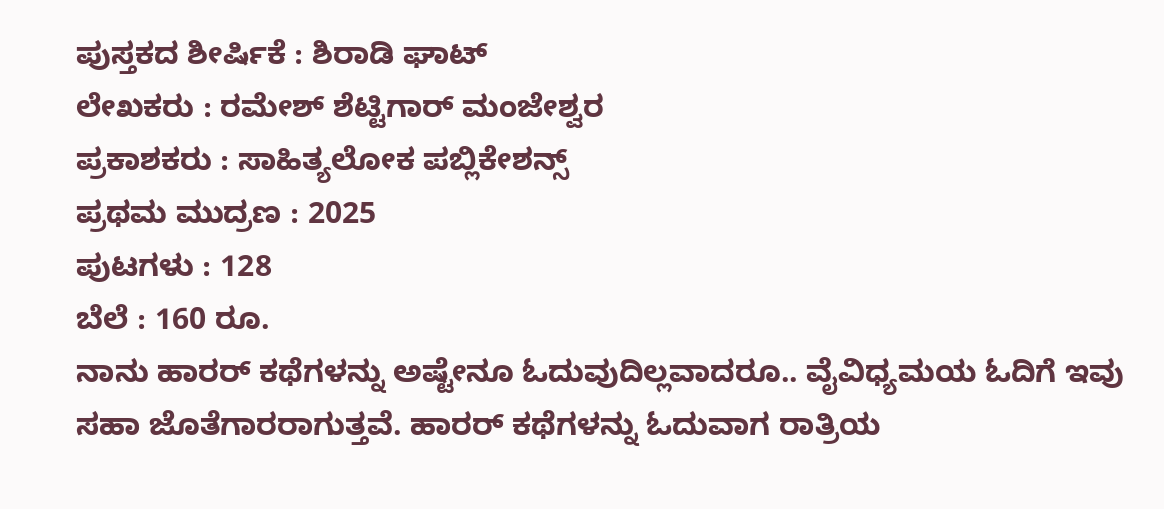ಪುಸ್ತಕದ ಶೀರ್ಷಿಕೆ : ಶಿರಾಡಿ ಘಾಟ್
ಲೇಖಕರು : ರಮೇಶ್ ಶೆಟ್ಟಿಗಾರ್ ಮಂಜೇಶ್ವರ
ಪ್ರಕಾಶಕರು : ಸಾಹಿತ್ಯಲೋಕ ಪಬ್ಲಿಕೇಶನ್ಸ್
ಪ್ರಥಮ ಮುದ್ರಣ : 2025
ಪುಟಗಳು : 128
ಬೆಲೆ : 160 ರೂ.
ನಾನು ಹಾರರ್ ಕಥೆಗಳನ್ನು ಅಷ್ಟೇನೂ ಓದುವುದಿಲ್ಲವಾದರೂ.. ವೈವಿಧ್ಯಮಯ ಓದಿಗೆ ಇವು ಸಹಾ ಜೊತೆಗಾರರಾಗುತ್ತವೆ. ಹಾರರ್ ಕಥೆಗಳನ್ನು ಓದುವಾಗ ರಾತ್ರಿಯ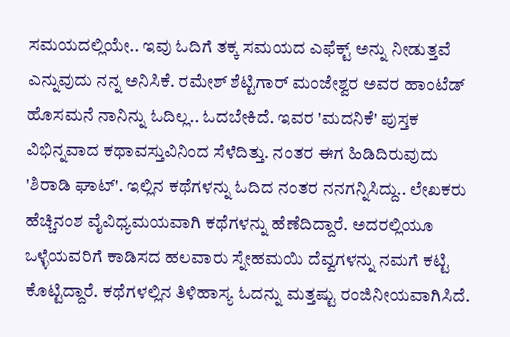ಸಮಯದಲ್ಲಿಯೇ.. ಇವು ಓದಿಗೆ ತಕ್ಕ ಸಮಯದ ಎಫೆಕ್ಟ್ ಅನ್ನು ನೀಡುತ್ತವೆ ಎನ್ನುವುದು ನನ್ನ ಅನಿಸಿಕೆ. ರಮೇಶ್ ಶೆಟ್ಟಿಗಾರ್ ಮಂಜೇಶ್ವರ ಅವರ ಹಾಂಟೆಡ್ ಹೊಸಮನೆ ನಾನಿನ್ನು ಓದಿಲ್ಲ.. ಓದಬೇಕಿದೆ. ಇವರ 'ಮದನಿಕೆ' ಪುಸ್ತಕ ವಿಭಿನ್ನವಾದ ಕಥಾವಸ್ತುವಿನಿಂದ ಸೆಳೆದಿತ್ತು. ನಂತರ ಈಗ ಹಿಡಿದಿರುವುದು 'ಶಿರಾಡಿ ಘಾಟ್'. ಇಲ್ಲಿನ ಕಥೆಗಳನ್ನು ಓದಿದ ನಂತರ ನನಗನ್ನಿಸಿದ್ದು.. ಲೇಖಕರು ಹೆಚ್ಚಿನಂಶ ವೈವಿಧ್ಯಮಯವಾಗಿ ಕಥೆಗಳನ್ನು ಹೆಣೆದಿದ್ದಾರೆ. ಅದರಲ್ಲಿಯೂ ಒಳ್ಳೆಯವರಿಗೆ ಕಾಡಿಸದ ಹಲವಾರು ಸ್ನೇಹಮಯಿ ದೆವ್ವಗಳನ್ನು ನಮಗೆ ಕಟ್ಟಿ ಕೊಟ್ಟಿದ್ದಾರೆ. ಕಥೆಗಳಲ್ಲಿನ ತಿಳಿಹಾಸ್ಯ ಓದನ್ನು ಮತ್ತಷ್ಟು ರಂಜಿನೀಯವಾಗಿಸಿದೆ.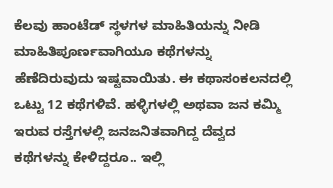ಕೆಲವು ಹಾಂಟೆಡ್ ಸ್ಥಳಗಳ ಮಾಹಿತಿಯನ್ನು ನೀಡಿ ಮಾಹಿತಿಪೂರ್ಣವಾಗಿಯೂ ಕಥೆಗಳನ್ನು ಹೆಣೆದಿರುವುದು ಇಷ್ಟವಾಯಿತು. ಈ ಕಥಾಸಂಕಲನದಲ್ಲಿ ಒಟ್ಟು 12 ಕಥೆಗಳಿವೆ. ಹಳ್ಳಿಗಳಲ್ಲಿ ಅಥವಾ ಜನ ಕಮ್ಮಿ ಇರುವ ರಸ್ತೆಗಳಲ್ಲಿ ಜನಜನಿತವಾಗಿದ್ದ ದೆವ್ವದ ಕಥೆಗಳನ್ನು ಕೇಳಿದ್ದರೂ.. ಇಲ್ಲಿ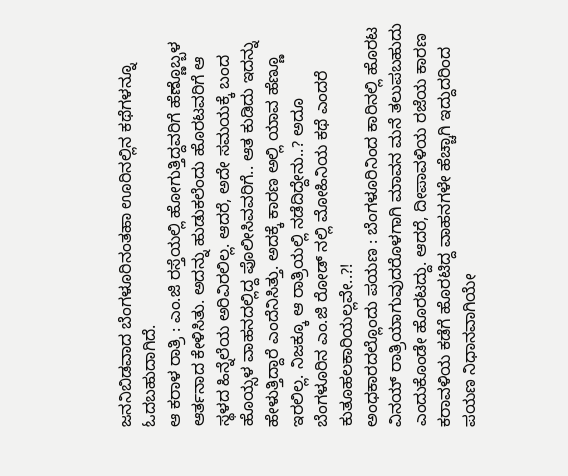ಜನನಿಬಿಡವಾದ ಬೆಂಗಳೂರಿನಂತಹಾ ಊರಿನಲ್ಲಿನ ಕಥೆಗಳನ್ನೂ ಓದಬಹುದಾಗಿದೆ.
ಆ ಕರಾಳ ರಾತ್ರಿ : ಎಂ.ಜಿ ರಸ್ತೆಯಲ್ಲಿ ಹೋಗುತ್ತಿದ್ದವರಿಗೆ ಹೆಣ್ಣೊಬ್ಬಳ ಆರ್ತನಾದ ಕೇಳಿಸಿತು. ಅದನ್ನು ಹುಡುಕಲೆಂದು ಹೊರಟವರಿಗೆ ಆ ಸ್ಥಳದ ಹಿನ್ನೆಲೆಯ ಅರಿವಿರಲಿಲ್ಲ. ಆದರೆ, ಅದೇ ಸಮಯಕ್ಕೆ ಬಂದ ಹೊಯ್ಸಳ ವಾಹನದಲ್ಲಿದ್ದ ಪೊಲೀಸಿವವರಿಗೆ.. ಆತ ಕುಡಿದು ಇದನ್ನು ಹೇಳುತ್ತಿದ್ದಾರೆ ಎಂದೆನಿಸಿತ್ತು. ಅದಕ್ಕೆ ಕಾರಣ ಅಲ್ಲಿ ಯಾವ ಹೆಣ್ಣೂ ಇರಲಿಲ್ಲ. ನಿಜಕ್ಕೂ ಆ ರಾತ್ರಿಯಲ್ಲಿ ನಡೆದಿದ್ದೇನು..? ಅದೂ ಬೆಂಗಳೂರಿನ ಎಂ.ಜಿ ರೋಡ್ ನಲ್ಲಿ ಮೋಹಿನಿಯ ಕಥೆ ಎಂದರೆ ಕುತೂಹಲಕಾರಿಯಲ್ಲವೇ..?!
ಅಂಧಕಾರದಲ್ಲೊಂದು ಪಯಣ : ಬೆಂಗಳೂರಿನಿಂದ ಕಾರಿನಲ್ಲಿ ಹೊರಟ ವಿನಯ್ ರಾತ್ರಿಯಾಗುವುದರೊಳಗಾಗಿ ಮಾವನ ಮನೆ ತಲುಪಬಹುದು ಎಂದುಕೊಂಡೇ ಹೊರಟದ್ದು. ಆದರೆ, ದೀಪಾವಳಿಯ ರಜೆಯ ಕಾರಣ ಕರಾವಳಿಯ ಕಡೆಗೆ ಹೊರಟಿದ್ದ ವಾಹನಗಳೇ ಹೆಚ್ಚಾಗಿ ಇದ್ದುದರಿಂದ ಪಯಣ ನಿಧಾನವಾಗಿಯೇ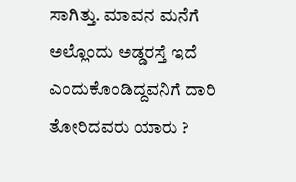ಸಾಗಿತ್ತು. ಮಾವನ ಮನೆಗೆ ಅಲ್ಲೊಂದು ಅಡ್ಡರಸ್ತೆ ಇದೆ ಎಂದುಕೊಂಡಿದ್ದವನಿಗೆ ದಾರಿ ತೋರಿದವರು ಯಾರು ?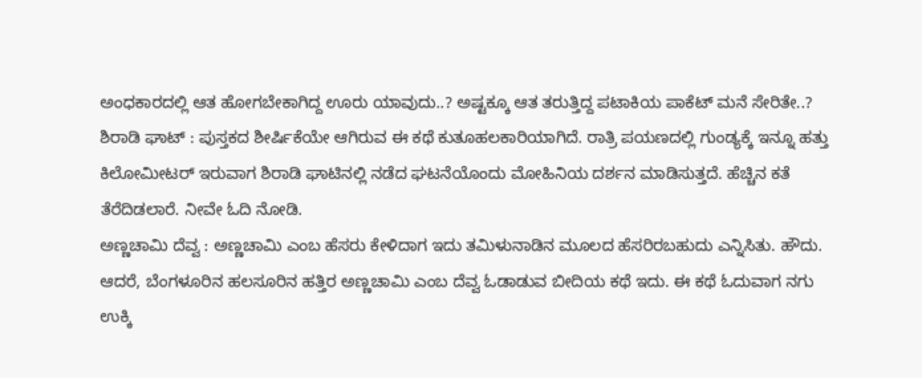ಅಂಧಕಾರದಲ್ಲಿ ಆತ ಹೋಗಬೇಕಾಗಿದ್ದ ಊರು ಯಾವುದು..? ಅಷ್ಟಕ್ಕೂ ಆತ ತರುತ್ತಿದ್ದ ಪಟಾಕಿಯ ಪಾಕೆಟ್ ಮನೆ ಸೇರಿತೇ..?
ಶಿರಾಡಿ ಘಾಟ್ : ಪುಸ್ತಕದ ಶೀರ್ಷಿಕೆಯೇ ಆಗಿರುವ ಈ ಕಥೆ ಕುತೂಹಲಕಾರಿಯಾಗಿದೆ. ರಾತ್ರಿ ಪಯಣದಲ್ಲಿ ಗುಂಡ್ಯಕ್ಕೆ ಇನ್ನೂ ಹತ್ತು ಕಿಲೋಮೀಟರ್ ಇರುವಾಗ ಶಿರಾಡಿ ಘಾಟಿನಲ್ಲಿ ನಡೆದ ಘಟನೆಯೊಂದು ಮೋಹಿನಿಯ ದರ್ಶನ ಮಾಡಿಸುತ್ತದೆ. ಹೆಚ್ಚಿನ ಕತೆ ತೆರೆದಿಡಲಾರೆ. ನೀವೇ ಓದಿ ನೋಡಿ.
ಅಣ್ಣಚಾಮಿ ದೆವ್ವ : ಅಣ್ಣಚಾಮಿ ಎಂಬ ಹೆಸರು ಕೇಳಿದಾಗ ಇದು ತಮಿಳುನಾಡಿನ ಮೂಲದ ಹೆಸರಿರಬಹುದು ಎನ್ನಿಸಿತು. ಹೌದು. ಆದರೆ, ಬೆಂಗಳೂರಿನ ಹಲಸೂರಿನ ಹತ್ತಿರ ಅಣ್ಣಚಾಮಿ ಎಂಬ ದೆವ್ವ ಓಡಾಡುವ ಬೀದಿಯ ಕಥೆ ಇದು. ಈ ಕಥೆ ಓದುವಾಗ ನಗು ಉಕ್ಕಿ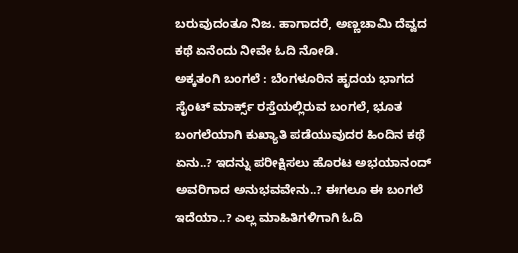ಬರುವುದಂತೂ ನಿಜ. ಹಾಗಾದರೆ, ಅಣ್ಣಚಾಮಿ ದೆವ್ವದ ಕಥೆ ಏನೆಂದು ನೀವೇ ಓದಿ ನೋಡಿ.
ಅಕ್ಕತಂಗಿ ಬಂಗಲೆ : ಬೆಂಗಳೂರಿನ ಹೃದಯ ಭಾಗದ ಸೈಂಟ್ ಮಾರ್ಕ್ಸ್ ರಸ್ತೆಯಲ್ಲಿರುವ ಬಂಗಲೆ, ಭೂತ ಬಂಗಲೆಯಾಗಿ ಕುಖ್ಯಾತಿ ಪಡೆಯುವುದರ ಹಿಂದಿನ ಕಥೆ ಏನು..? ಇದನ್ನು ಪರೀಕ್ಷಿಸಲು ಹೊರಟ ಅಭಯಾನಂದ್ ಅವರಿಗಾದ ಅನುಭವವೇನು..? ಈಗಲೂ ಈ ಬಂಗಲೆ ಇದೆಯಾ..? ಎಲ್ಲ ಮಾಹಿತಿಗಳಿಗಾಗಿ ಓದಿ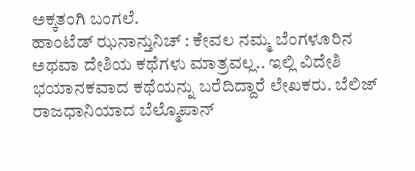ಅಕ್ಕತಂಗಿ ಬಂಗಲೆ.
ಹಾಂಟೆಡ್ ಝನಾನ್ತುನಿಚ್ : ಕೇವಲ ನಮ್ಮ ಬೆಂಗಳೂರಿನ ಅಥವಾ ದೇಶಿಯ ಕಥೆಗಳು ಮಾತ್ರವಲ್ಲ.. ಇಲ್ಲಿ ವಿದೇಶಿ ಭಯಾನಕವಾದ ಕಥೆಯನ್ನು ಬರೆದಿದ್ದಾರೆ ಲೇಖಕರು. ಬೆಲಿಜ್ ರಾಜಧಾನಿಯಾದ ಬೆಲ್ಮೊಪಾನ್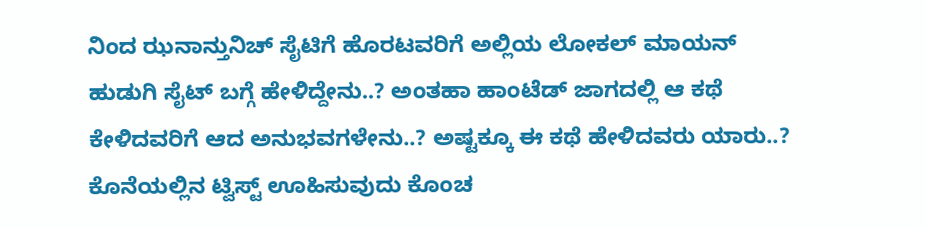ನಿಂದ ಝನಾನ್ತುನಿಚ್ ಸೈಟಿಗೆ ಹೊರಟವರಿಗೆ ಅಲ್ಲಿಯ ಲೋಕಲ್ ಮಾಯನ್ ಹುಡುಗಿ ಸೈಟ್ ಬಗ್ಗೆ ಹೇಳಿದ್ದೇನು..? ಅಂತಹಾ ಹಾಂಟೆಡ್ ಜಾಗದಲ್ಲಿ ಆ ಕಥೆ ಕೇಳಿದವರಿಗೆ ಆದ ಅನುಭವಗಳೇನು..? ಅಷ್ಟಕ್ಕೂ ಈ ಕಥೆ ಹೇಳಿದವರು ಯಾರು..? ಕೊನೆಯಲ್ಲಿನ ಟ್ವಿಸ್ಟ್ ಊಹಿಸುವುದು ಕೊಂಚ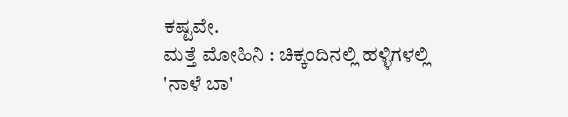ಕಷ್ಟವೇ.
ಮತ್ತೆ ಮೋಹಿನಿ : ಚಿಕ್ಕಂದಿನಲ್ಲಿ ಹಳ್ಳಿಗಳಲ್ಲಿ 'ನಾಳೆ ಬಾ'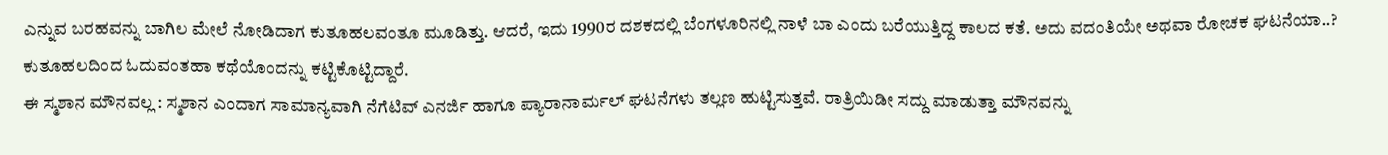ಎನ್ನುವ ಬರಹವನ್ನು ಬಾಗಿಲ ಮೇಲೆ ನೋಡಿದಾಗ ಕುತೂಹಲವಂತೂ ಮೂಡಿತ್ತು. ಆದರೆ, ಇದು 1990ರ ದಶಕದಲ್ಲಿ ಬೆಂಗಳೂರಿನಲ್ಲಿ ನಾಳೆ ಬಾ ಎಂದು ಬರೆಯುತ್ತಿದ್ದ ಕಾಲದ ಕತೆ. ಅದು ವದಂತಿಯೇ ಅಥವಾ ರೋಚಕ ಘಟನೆಯಾ..? ಕುತೂಹಲದಿಂದ ಓದುವಂತಹಾ ಕಥೆಯೊಂದನ್ನು ಕಟ್ಟಿಕೊಟ್ಟಿದ್ದಾರೆ.
ಈ ಸ್ಮಶಾನ ಮೌನವಲ್ಲ : ಸ್ಮಶಾನ ಎಂದಾಗ ಸಾಮಾನ್ಯವಾಗಿ ನೆಗೆಟಿವ್ ಎನರ್ಜಿ ಹಾಗೂ ಪ್ಯಾರಾನಾರ್ಮಲ್ ಘಟನೆಗಳು ತಲ್ಲಣ ಹುಟ್ಟಿಸುತ್ತವೆ. ರಾತ್ರಿಯಿಡೀ ಸದ್ದು ಮಾಡುತ್ತಾ ಮೌನವನ್ನು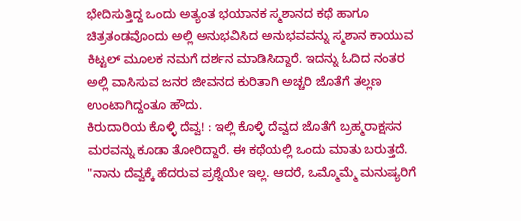ಭೇದಿಸುತ್ತಿದ್ದ ಒಂದು ಅತ್ಯಂತ ಭಯಾನಕ ಸ್ಮಶಾನದ ಕಥೆ ಹಾಗೂ ಚಿತ್ರತಂಡವೊಂದು ಅಲ್ಲಿ ಅನುಭವಿಸಿದ ಅನುಭವವನ್ನು ಸ್ಮಶಾನ ಕಾಯುವ ಕಿಟ್ಟಲ್ ಮೂಲಕ ನಮಗೆ ದರ್ಶನ ಮಾಡಿಸಿದ್ದಾರೆ. ಇದನ್ನು ಓದಿದ ನಂತರ ಅಲ್ಲಿ ವಾಸಿಸುವ ಜನರ ಜೀವನದ ಕುರಿತಾಗಿ ಅಚ್ಚರಿ ಜೊತೆಗೆ ತಲ್ಲಣ ಉಂಟಾಗಿದ್ದಂತೂ ಹೌದು.
ಕಿರುದಾರಿಯ ಕೊಳ್ಳಿ ದೆವ್ವ! : ಇಲ್ಲಿ ಕೊಳ್ಳಿ ದೆವ್ವದ ಜೊತೆಗೆ ಬ್ರಹ್ಮರಾಕ್ಷಸನ ಮರವನ್ನು ಕೂಡಾ ತೋರಿದ್ದಾರೆ. ಈ ಕಥೆಯಲ್ಲಿ ಒಂದು ಮಾತು ಬರುತ್ತದೆ.
"ನಾನು ದೆವ್ವಕ್ಕೆ ಹೆದರುವ ಪ್ರಶ್ನೆಯೇ ಇಲ್ಲ. ಆದರೆ, ಒಮ್ಮೊಮ್ಮೆ ಮನುಷ್ಯರಿಗೆ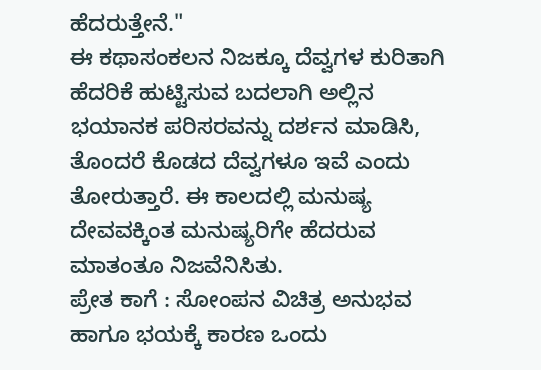ಹೆದರುತ್ತೇನೆ."
ಈ ಕಥಾಸಂಕಲನ ನಿಜಕ್ಕೂ ದೆವ್ವಗಳ ಕುರಿತಾಗಿ ಹೆದರಿಕೆ ಹುಟ್ಟಿಸುವ ಬದಲಾಗಿ ಅಲ್ಲಿನ ಭಯಾನಕ ಪರಿಸರವನ್ನು ದರ್ಶನ ಮಾಡಿಸಿ, ತೊಂದರೆ ಕೊಡದ ದೆವ್ವಗಳೂ ಇವೆ ಎಂದು ತೋರುತ್ತಾರೆ. ಈ ಕಾಲದಲ್ಲಿ ಮನುಷ್ಯ ದೇವವಕ್ಕಿಂತ ಮನುಷ್ಯರಿಗೇ ಹೆದರುವ ಮಾತಂತೂ ನಿಜವೆನಿಸಿತು.
ಪ್ರೇತ ಕಾಗೆ : ಸೋಂಪನ ವಿಚಿತ್ರ ಅನುಭವ ಹಾಗೂ ಭಯಕ್ಕೆ ಕಾರಣ ಒಂದು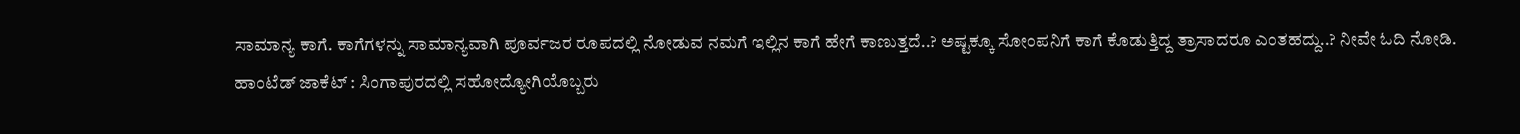ಸಾಮಾನ್ಯ ಕಾಗೆ. ಕಾಗೆಗಳನ್ನು ಸಾಮಾನ್ಯವಾಗಿ ಪೂರ್ವಜರ ರೂಪದಲ್ಲಿ ನೋಡುವ ನಮಗೆ ಇಲ್ಲಿನ ಕಾಗೆ ಹೇಗೆ ಕಾಣುತ್ತದೆ..? ಅಷ್ಟಕ್ಕೂ ಸೋಂಪನಿಗೆ ಕಾಗೆ ಕೊಡುತ್ತಿದ್ದ ತ್ರಾಸಾದರೂ ಎಂತಹದ್ದು..? ನೀವೇ ಓದಿ ನೋಡಿ.
ಹಾಂಟೆಡ್ ಜಾಕೆಟ್ : ಸಿಂಗಾಪುರದಲ್ಲಿ ಸಹೋದ್ಯೋಗಿಯೊಬ್ಬರು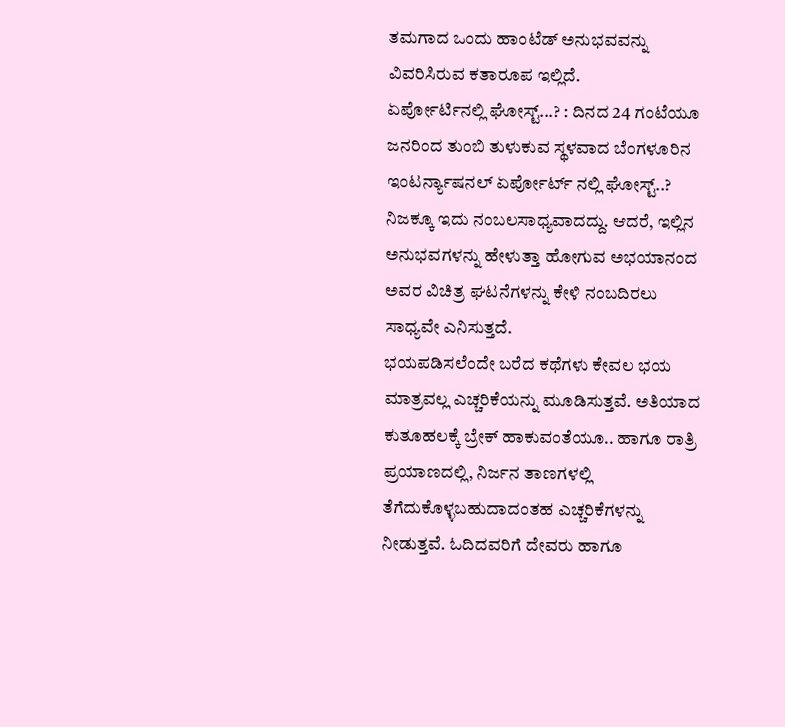ತಮಗಾದ ಒಂದು ಹಾಂಟೆಡ್ ಅನುಭವವನ್ನು ವಿವರಿಸಿರುವ ಕತಾರೂಪ ಇಲ್ಲಿದೆ.
ಏರ್ಪೋರ್ಟಿನಲ್ಲಿ ಘೋಸ್ಟ್...? : ದಿನದ 24 ಗಂಟೆಯೂ ಜನರಿಂದ ತುಂಬಿ ತುಳುಕುವ ಸ್ಥಳವಾದ ಬೆಂಗಳೂರಿನ ಇಂಟರ್ನ್ಯಾಷನಲ್ ಏರ್ಪೋರ್ಟ್ ನಲ್ಲಿ ಘೋಸ್ಟ್..? ನಿಜಕ್ಕೂ ಇದು ನಂಬಲಸಾಧ್ಯವಾದದ್ದು. ಆದರೆ, ಇಲ್ಲಿನ ಅನುಭವಗಳನ್ನು ಹೇಳುತ್ತಾ ಹೋಗುವ ಅಭಯಾನಂದ ಅವರ ವಿಚಿತ್ರ ಘಟನೆಗಳನ್ನು ಕೇಳಿ ನಂಬದಿರಲು ಸಾಧ್ಯವೇ ಎನಿಸುತ್ತದೆ.
ಭಯಪಡಿಸಲೆಂದೇ ಬರೆದ ಕಥೆಗಳು ಕೇವಲ ಭಯ ಮಾತ್ರವಲ್ಲ ಎಚ್ಚರಿಕೆಯನ್ನು ಮೂಡಿಸುತ್ತವೆ. ಅತಿಯಾದ ಕುತೂಹಲಕ್ಕೆ ಬ್ರೇಕ್ ಹಾಕುವಂತೆಯೂ.. ಹಾಗೂ ರಾತ್ರಿ ಪ್ರಯಾಣದಲ್ಲಿ, ನಿರ್ಜನ ತಾಣಗಳಲ್ಲಿ ತೆಗೆದುಕೊಳ್ಳಬಹುದಾದಂತಹ ಎಚ್ಚರಿಕೆಗಳನ್ನು ನೀಡುತ್ತವೆ. ಓದಿದವರಿಗೆ ದೇವರು ಹಾಗೂ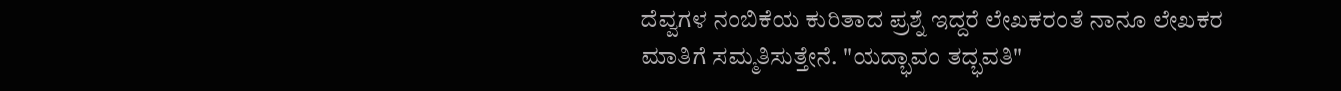ದೆವ್ವಗಳ ನಂಬಿಕೆಯ ಕುರಿತಾದ ಪ್ರಶ್ನೆ ಇದ್ದರೆ ಲೇಖಕರಂತೆ ನಾನೂ ಲೇಖಕರ ಮಾತಿಗೆ ಸಮ್ಮತಿಸುತ್ತೇನೆ. "ಯದ್ಭಾವಂ ತದ್ಭವತಿ"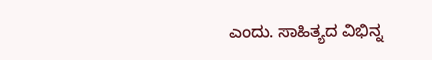ಎಂದು. ಸಾಹಿತ್ಯದ ವಿಭಿನ್ನ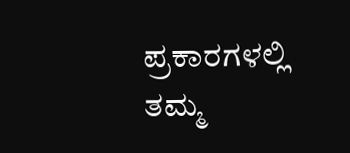ಪ್ರಕಾರಗಳಲ್ಲಿ ತಮ್ಮ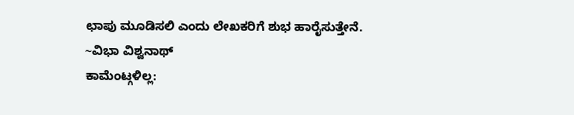ಛಾಪು ಮೂಡಿಸಲಿ ಎಂದು ಲೇಖಕರಿಗೆ ಶುಭ ಹಾರೈಸುತ್ತೇನೆ.
~ವಿಭಾ ವಿಶ್ವನಾಥ್
ಕಾಮೆಂಟ್ಗಳಿಲ್ಲ: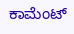ಕಾಮೆಂಟ್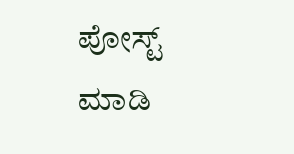ಪೋಸ್ಟ್ ಮಾಡಿ